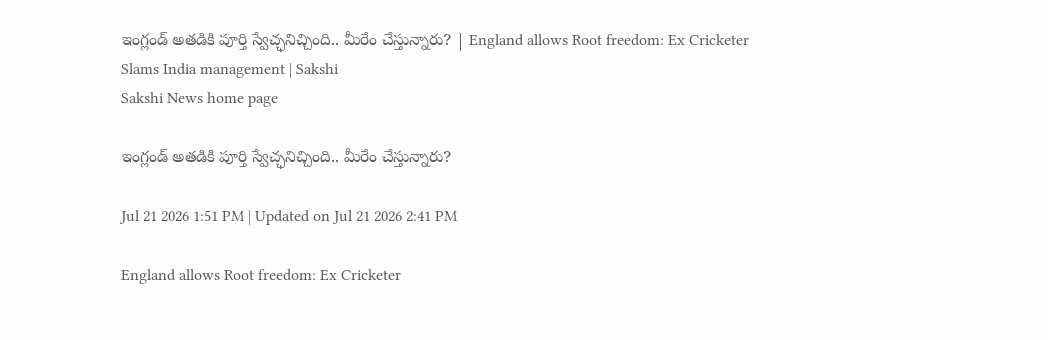ఇంగ్లండ్‌ అతడికి పూర్తి స్వేచ్ఛనిచ్చింది.. మీరేం చేస్తున్నారు? | England allows Root freedom: Ex Cricketer Slams India management | Sakshi
Sakshi News home page

ఇంగ్లండ్‌ అతడికి పూర్తి స్వేచ్ఛనిచ్చింది.. మీరేం చేస్తున్నారు?

Jul 21 2026 1:51 PM | Updated on Jul 21 2026 2:41 PM

England allows Root freedom: Ex Cricketer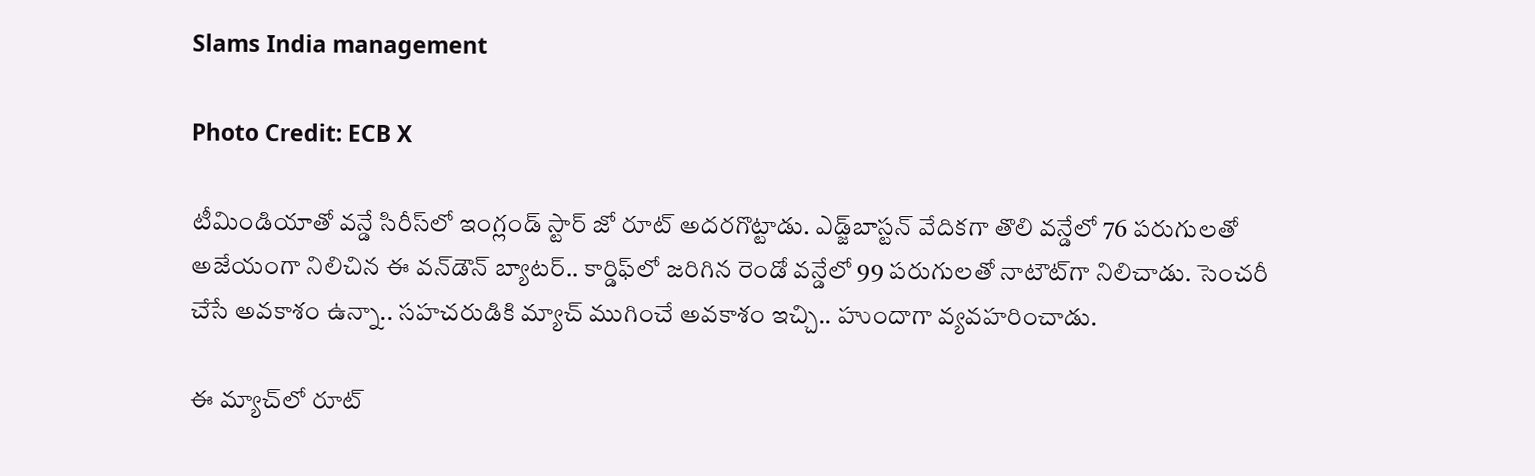Slams India management

Photo Credit: ECB X

టీమిండియాతో వన్డే సిరీస్‌లో ఇంగ్లండ్‌ స్టార్‌ జో రూట్‌ అదరగొట్టాడు. ఎడ్జ్‌బాస్టన్‌ వేదికగా తొలి వన్డేలో 76 పరుగులతో అజేయంగా నిలిచిన ఈ వన్‌డౌన్‌ బ్యాటర్‌.. కార్డిఫ్‌లో జరిగిన రెండో వన్డేలో 99 పరుగులతో నాటౌట్‌గా నిలిచాడు. సెంచరీ చేసే అవకాశం ఉన్నా.. సహచరుడికి మ్యాచ్‌ ముగించే అవకాశం ఇచ్చి.. హుందాగా వ్యవహరించాడు.

ఈ మ్యాచ్‌లో రూట్‌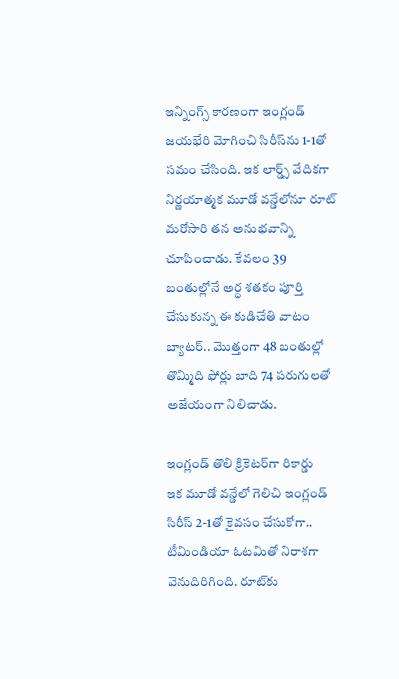ఇన్నింగ్స్‌ కారణంగా ఇంగ్లండ్‌ జయభేరి మోగించి సిరీస్‌ను 1-1తో సమం చేసింది. ఇక లార్డ్స్‌ వేదికగా నిర్ణయాత్మక మూడో వన్డేలోనూ రూట్‌ మరోసారి తన అనుభవాన్ని చూపించాడు. కేవలం 39 బంతుల్లోనే అర్ధ శతకం పూర్తి చేసుకున్న ఈ కుడిచేతి వాటం బ్యాటర్‌.. మొత్తంగా 48 బంతుల్లో తొమ్మిది ఫోర్లు బాది 74 పరుగులతో అజేయంగా నిలిచాడు.

ఇంగ్లండ్‌ తొలి క్రికెటర్‌గా రికార్డు
ఇక మూడో వన్డేలో గెలిచి ఇంగ్లండ్‌ సిరీస్‌ 2-1తో కైవసం చేసుకోగా.. టీమిండియా ఓటమితో నిరాశగా వెనుదిరిగింది. రూట్‌కు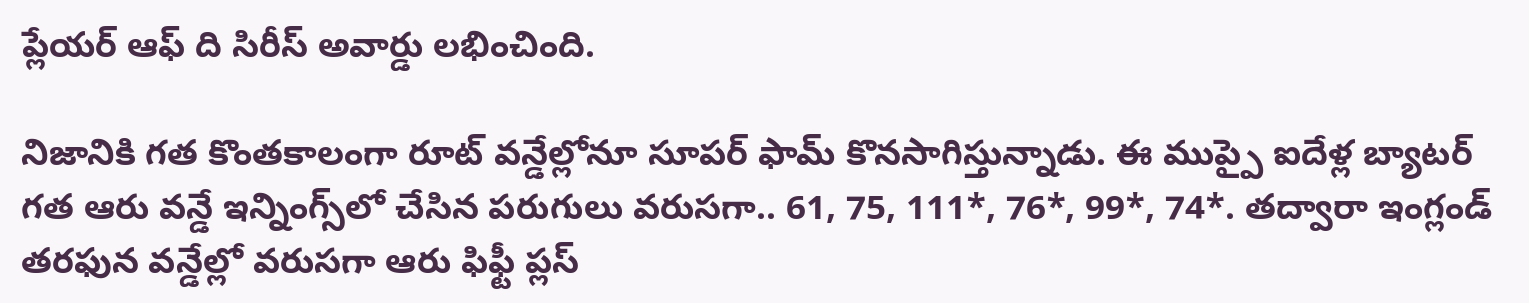ప్లేయర్‌ ఆఫ్‌ ది సిరీస్‌ అవార్డు లభించింది.

నిజానికి గత కొంతకాలంగా రూట్‌ వన్డేల్లోనూ సూపర్‌ ఫామ్‌ కొనసాగిస్తున్నాడు. ఈ ముప్పై ఐదేళ్ల బ్యాటర్‌ గత ఆరు వన్డే ఇన్నింగ్స్‌లో చేసిన పరుగులు వరుసగా.. 61, 75, 111*, 76*, 99*, 74*. తద్వారా ఇంగ్లండ్‌ తరఫున వన్డేల్లో వరుసగా ఆరు ఫిఫ్టీ ప్లస్‌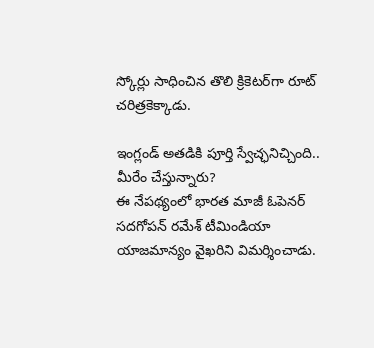స్కోర్లు సాధించిన తొలి క్రికెటర్‌గా రూట్‌ చరిత్రకెక్కాడు.

ఇంగ్లండ్‌ అతడికి పూర్తి స్వేచ్ఛనిచ్చింది.. మీరేం చేస్తున్నారు?
ఈ నేపథ్యంలో భారత మాజీ ఓపెనర్‌ సదగోపన్‌ రమేశ్‌ టీమిండియా యాజమాన్యం వైఖరిని విమర్శించాడు.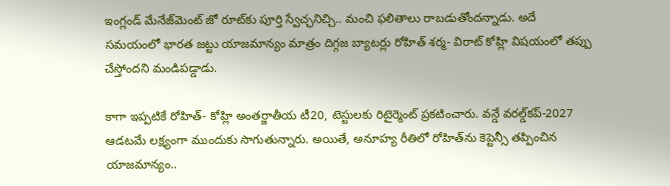ఇంగ్లండ్‌ మేనేజ్‌మెంట్‌ జో రూట్‌కు పూర్తి స్వేచ్ఛనిచ్చి.. మంచి ఫలితాలు రాబడుతోందన్నాడు. అదే సమయంలో భారత జట్టు యాజమాన్యం మాత్రం దిగ్గజ బ్యాటర్లు రోహిత్‌ శర్మ- విరాట్‌ కోహ్లి విషయంలో తప్పు చేస్తోందని మండిపడ్డాడు.

కాగా ఇప్పటికే రోహిత్‌- కోహ్లి అంతర్జాతీయ టీ20, టెస్టులకు రిటైర్మెంట్‌ ప్రకటించారు. వన్డే వరల్డ్‌కప్‌-2027 ఆడటమే లక్ష్యంగా ముందుకు సాగుతున్నారు. అయితే, అనూహ్య రీతిలో రోహిత్‌ను కెప్టెన్సీ తప్పించిన యాజమాన్యం..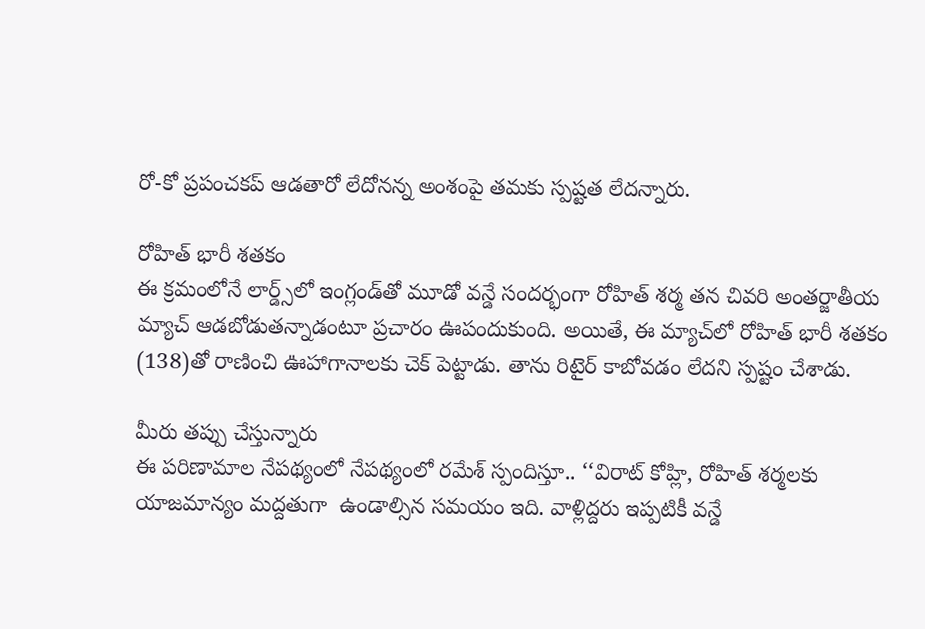రో-కో ప్రపంచకప్‌ ఆడతారో లేదోనన్న అంశంపై తమకు స్పష్టత లేదన్నారు.

రోహిత్‌ భారీ శతకం
ఈ క్రమంలోనే లార్డ్స్‌లో ఇంగ్లండ్‌తో మూడో వన్డే సందర్భంగా రోహిత్‌ శర్మ తన చివరి అంతర్జాతీయ మ్యాచ్‌ ఆడబోడుతన్నాడంటూ ప్రచారం ఊపందుకుంది. అయితే, ఈ మ్యాచ్‌లో రోహిత్‌ భారీ శతకం (138)తో రాణించి ఊహాగానాలకు చెక్‌ పెట్టాడు. తాను రిటైర్‌ కాబోవడం లేదని స్పష్టం చేశాడు.

మీరు తప్పు చేస్తున్నారు
ఈ పరిణామాల నేపథ్యంలో నేపథ్యంలో రమేశ్‌ స్పందిస్తూ.. ‘‘విరాట్‌ కోహ్లి, రోహిత్‌ శర్మలకు యాజమాన్యం మద్దతుగా  ఉండాల్సిన సమయం ఇది. వాళ్లిద్దరు ఇప్పటికీ వన్డే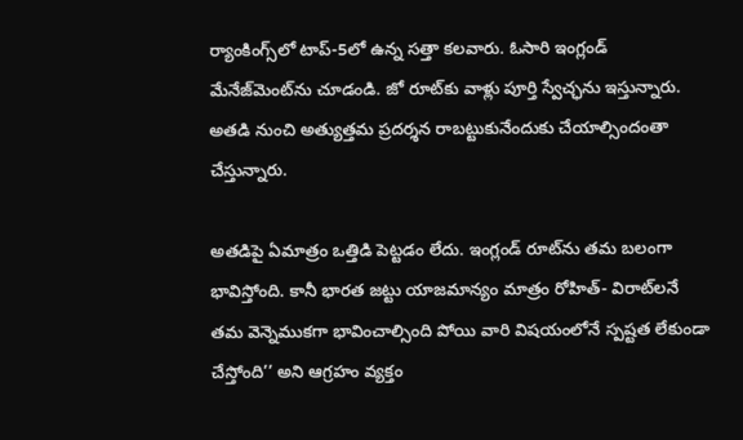ర్యాంకింగ్స్‌లో టాప్‌-5లో ఉన్న సత్తా కలవారు. ఓసారి ఇంగ్లండ్‌ మేనేజ్‌మెంట్‌ను చూడండి. జో రూట్‌కు వాళ్లు పూర్తి స్వేచ్ఛను ఇస్తున్నారు. అతడి నుంచి అత్యుత్తమ ప్రదర్శన రాబట్టుకునేందుకు చేయాల్సిందంతా చేస్తున్నారు.

అతడిపై ఏమాత్రం ఒత్తిడి పెట్టడం లేదు. ఇంగ్లండ్‌ రూట్‌ను తమ బలంగా భావిస్తోంది. కానీ భారత జట్టు యాజమాన్యం మాత్రం రోహిత్‌- విరాట్‌లనే తమ వెన్నెముకగా భావించాల్సింది పోయి వారి విషయంలోనే స్పష్టత లేకుండా చేస్తోంది’’ అని ఆగ్రహం వ్యక్తం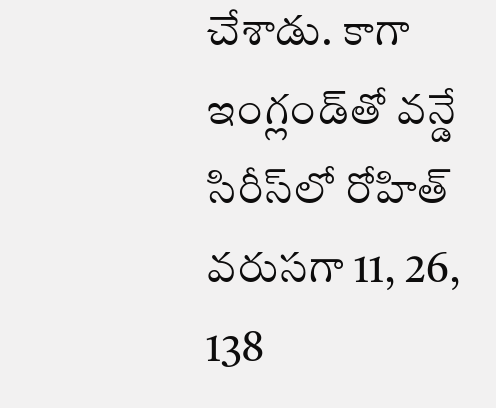చేశాడు. కాగా ఇంగ్లండ్‌తో వన్డే సిరీస్‌లో రోహిత్‌ వరుసగా 11, 26, 138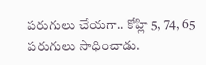పరుగులు చేయగా.. కోహ్లి 5, 74, 65 పరుగులు సాధించాడు.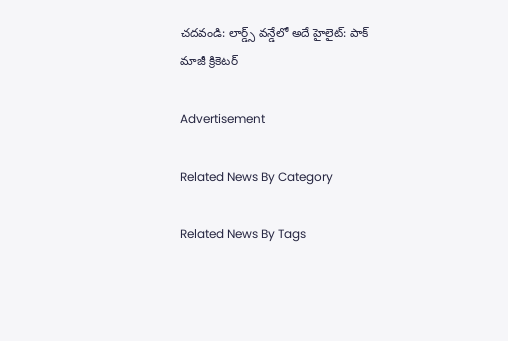చదవండి: లార్డ్స్‌ వన్డేలో అదే హైలైట్‌: పాక్‌ మాజీ క్రికెటర్‌

Advertisement

Related News By Category

Related News By Tags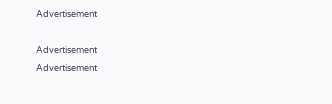Advertisement

Advertisement
Advertisement